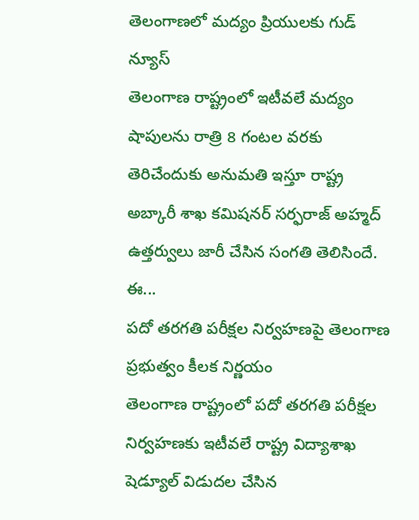తెలంగాణలో మద్యం ప్రియులకు గుడ్ న్యూస్
తెలంగాణ రాష్ట్రంలో ఇటీవలే మద్యం షాపులను రాత్రి 8 గంటల వరకు తెరిచేందుకు అనుమతి ఇస్తూ రాష్ట్ర అబ్కారీ శాఖ కమిషనర్ సర్ఫరాజ్ అహ్మద్ ఉత్తర్వులు జారీ చేసిన సంగతి తెలిసిందే. ఈ...
పదో తరగతి పరీక్షల నిర్వహణపై తెలంగాణ ప్రభుత్వం కీలక నిర్ణయం
తెలంగాణ రాష్ట్రంలో పదో తరగతి పరీక్షల నిర్వహణకు ఇటీవలే రాష్ట్ర విద్యాశాఖ షెడ్యూల్ విడుదల చేసిన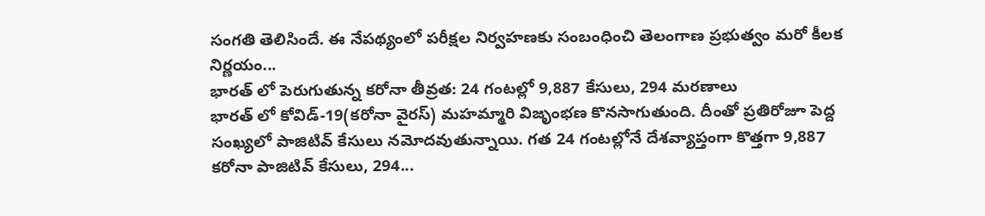సంగతి తెలిసిందే. ఈ నేపథ్యంలో పరీక్షల నిర్వహణకు సంబంధించి తెలంగాణ ప్రభుత్వం మరో కీలక నిర్ణయం...
భారత్ లో పెరుగుతున్న కరోనా తీవ్రత: 24 గంటల్లో 9,887 కేసులు, 294 మరణాలు
భారత్ లో కోవిడ్-19(కరోనా వైరస్) మహమ్మారి విజృంభణ కొనసాగుతుంది. దీంతో ప్రతిరోజూ పెద్ద సంఖ్యలో పాజిటివ్ కేసులు నమోదవుతున్నాయి. గత 24 గంటల్లోనే దేశవ్యాప్తంగా కొత్తగా 9,887 కరోనా పాజిటివ్ కేసులు, 294...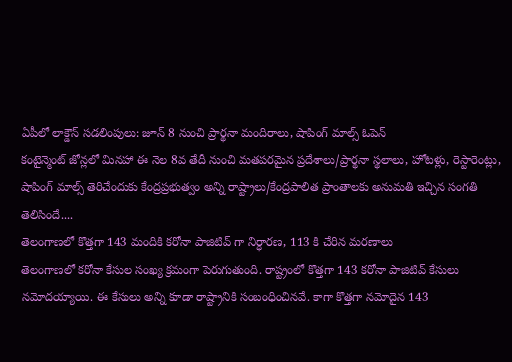ఏపీలో లాక్డౌన్ సడలింపులు: జూన్ 8 నుంచి ప్రార్థనా మందిరాలు, షాపింగ్ మాల్స్ ఓపెన్
కంటైన్మెంట్ జోన్లలో మినహా ఈ నెల 8వ తేదీ నుంచి మతపరమైన ప్రదేశాలు/ప్రార్థనా స్థలాలు, హోటళ్లు, రెస్టారెంట్లు, షాపింగ్ మాల్స్ తెరిచేందుకు కేంద్రప్రభుత్వం అన్ని రాష్ట్రాలు/కేంద్రపాలిత ప్రాంతాలకు అనుమతి ఇచ్చిన సంగతి తెలిసిందే....
తెలంగాణలో కొత్తగా 143 మందికి కరోనా పాజిటివ్ గా నిర్ధారణ, 113 కి చేరిన మరణాలు
తెలంగాణలో కరోనా కేసుల సంఖ్య క్రమంగా పెరుగుతుంది. రాష్ట్రంలో కొత్తగా 143 కరోనా పాజిటివ్ కేసులు నమోదయ్యాయి. ఈ కేసులు అన్ని కూడా రాష్ట్రానికి సంబంధించినవే. కాగా కొత్తగా నమోదైన 143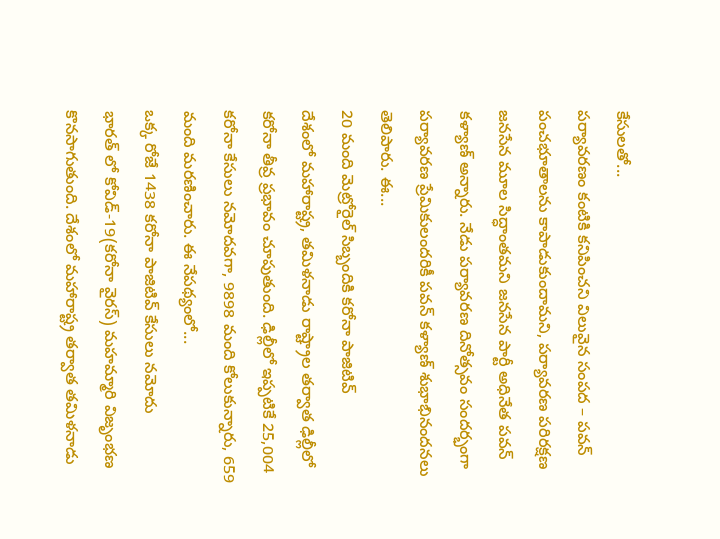కేసులతో...
పర్యావరణం కంటికి కనిపించని విలువైన సంపద – పవన్
పంచభూతాలను కాపాడుకుందామని, పర్యావరణ పరిరక్షణ జనసేన మూల సిద్ధాంతమని జనసేన పార్టీ అధినేత పవన్ కళ్యాణ్ అన్నారు. నేడు పర్యావరణ దినోత్సవం సందర్భంగా పర్యావరణ ప్రేమికులందరికీ పవన్ కళ్యాణ్ శుభాభినందనలు తెలిపారు. ఈ...
20 మంది మెట్రోరైల్ సిబ్బందికి కరోనా పాజిటివ్
దేశంలో మహారాష్ట్ర, తమిళనాడు రాష్ట్రాల తర్వాత ఢిల్లీలో కరోనా తీవ్ర ప్రభావం చూపుతుంది. ఢిల్లీలో ఇప్పటికే 25,004 కరోనా కేసులు నమోదవగా, 9898 మంది కోలుకున్నారు, 659 మంది మరణించారు. ఈ నేపథ్యంలో...
ఒక్క రోజే 1438 కరోనా పాజిటివ్ కేసులు నమోదు
భారత్ లో కోవిడ్-19(కరోనా వైరస్) మహమ్మారి విజృంభణ కొనసాగుతుంది. దేశంలో మహారాష్ట్ర తర్వాత తమిళనాడు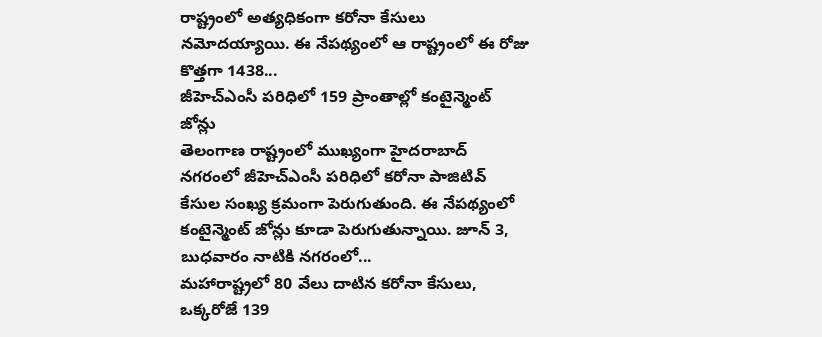రాష్ట్రంలో అత్యధికంగా కరోనా కేసులు నమోదయ్యాయి. ఈ నేపథ్యంలో ఆ రాష్ట్రంలో ఈ రోజు కొత్తగా 1438...
జీహెచ్ఎంసీ పరిధిలో 159 ప్రాంతాల్లో కంటైన్మెంట్ జోన్లు
తెలంగాణ రాష్ట్రంలో ముఖ్యంగా హైదరాబాద్ నగరంలో జీహెచ్ఎంసీ పరిధిలో కరోనా పాజిటివ్ కేసుల సంఖ్య క్రమంగా పెరుగుతుంది. ఈ నేపథ్యంలో కంటైన్మెంట్ జోన్లు కూడా పెరుగుతున్నాయి. జూన్ 3, బుధవారం నాటికి నగరంలో...
మహారాష్ట్రలో 80 వేలు దాటిన కరోనా కేసులు, ఒక్కరోజే 139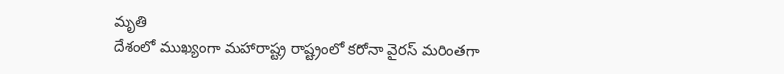మృతి
దేశంలో ముఖ్యంగా మహారాష్ట్ర రాష్ట్రంలో కరోనా వైరస్ మరింతగా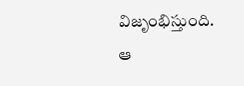విజృంభిస్తుంది. ఆ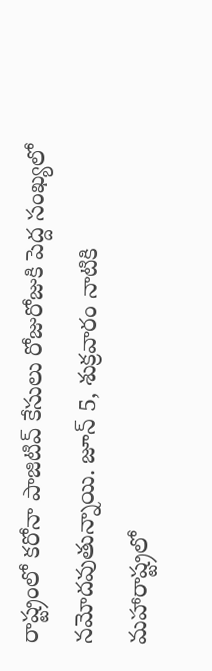రాష్ట్రంలో కరోనా పాజిటివ్ కేసులు రోజురోజుకి పెద్ద సంఖ్యలో నమోదవుతున్నాయి. జూన్ 5, శుక్రవారం నాటికి మహారాష్ట్రలో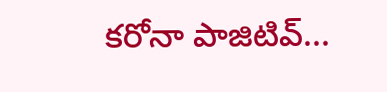కరోనా పాజిటివ్...